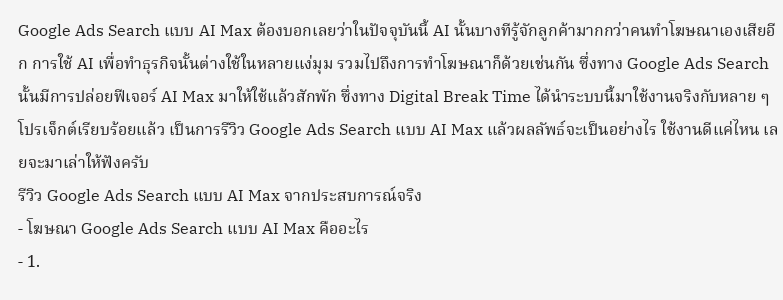Google Ads Search แบบ AI Max ต้องบอกเลยว่าในปัจจุบันนี้ AI นั้นบางทีรู้จักลูกค้ามากกว่าคนทำโฆษณาเองเสียอีก การใช้ AI เพื่อทำธุรกิจนั้นต่างใช้ในหลายแง่มุม รวมไปถึงการทำโฆษณาก็ด้วยเช่นกัน ซึ่งทาง Google Ads Search นั้นมีการปล่อยฟีเจอร์ AI Max มาให้ใช้แล้วสักพัก ซึ่งทาง Digital Break Time ได้นำระบบนี้มาใช้งานจริงกับหลาย ๆ โปรเจ็กต์เรียบร้อยแล้ว เป็นการรีวิว Google Ads Search แบบ AI Max แล้วผลลัพธ์จะเป็นอย่างไร ใช้งานดีแค่ไหน เลยจะมาเล่าให้ฟังครับ
รีวิว Google Ads Search แบบ AI Max จากประสบการณ์จริง
- โฆษณา Google Ads Search แบบ AI Max คืออะไร
- 1.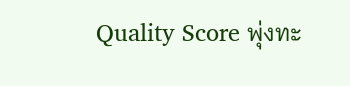Quality Score พุ่งทะ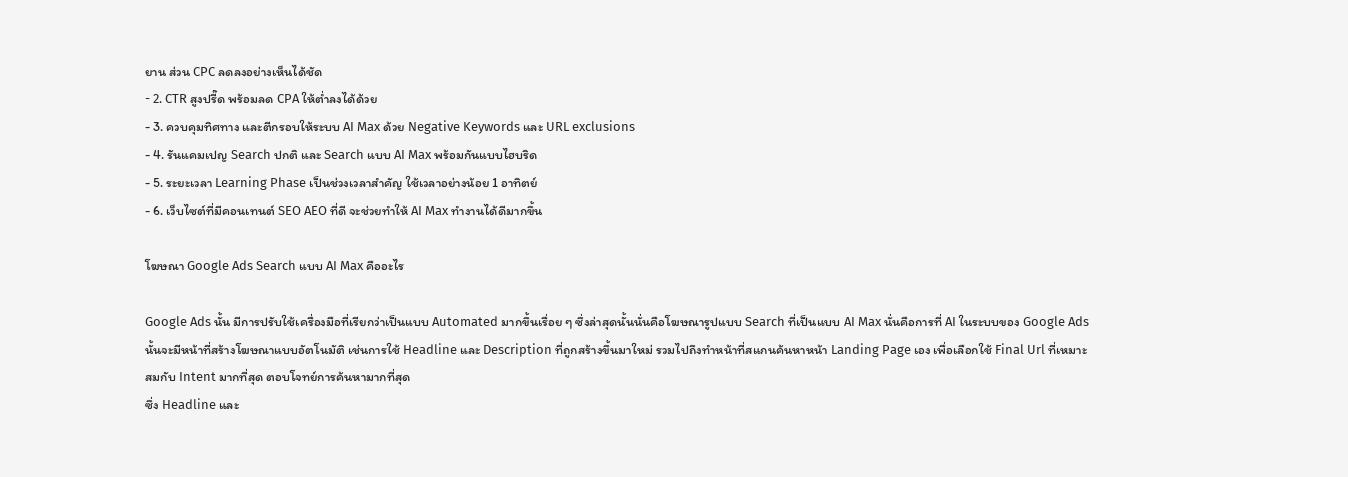ยาน ส่วน CPC ลดลงอย่างเห็นได้ชัด
- 2. CTR สูงปรี๊ด พร้อมลด CPA ให้ต่ำลงได้ด้วย
- 3. ควบคุมทิศทาง และตีกรอบให้ระบบ AI Max ด้วย Negative Keywords และ URL exclusions
- 4. รันแคมเปญ Search ปกติ และ Search แบบ AI Max พร้อมกันแบบไฮบริด
- 5. ระยะเวลา Learning Phase เป็นช่วงเวลาสำคัญ ใช้เวลาอย่างน้อย 1 อาทิตย์
- 6. เว็บไซต์ที่มีคอนเทนต์ SEO AEO ที่ดี จะช่วยทำให้ AI Max ทำงานได้ดีมากขึ้น

โฆษณา Google Ads Search แบบ AI Max คืออะไร

Google Ads นั้น มีการปรับใช้เครื่องมือที่เรียกว่าเป็นแบบ Automated มากขึ้นเรื่อย ๆ ซึ่งล่าสุดนั้นนั่นคือโฆษณารูปแบบ Search ที่เป็นแบบ AI Max นั่นคือการที่ AI ในระบบของ Google Ads นั้นจะมีหน้าที่สร้างโฆษณาแบบอัตโนมัติ เช่นการใช้ Headline และ Description ที่ถูกสร้างขึ้นมาใหม่ รวมไปถึงทำหน้าที่สแกนค้นหาหน้า Landing Page เอง เพื่อเลือกใช้ Final Url ที่เหมาะสมกับ Intent มากที่สุด ตอบโจทย์การค้นหามากที่สุด
ซึ่ง Headline และ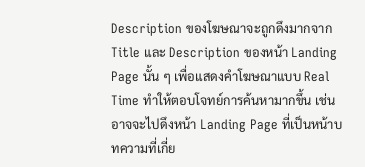Description ของโฆษณาจะถูกดึงมากจาก Title และ Description ของหน้า Landing Page นั้น ๆ เพื่อแสดงคำโฆษณาแบบ Real Time ทำให้ตอบโจทย์การค้นหามากขึ้น เช่นอาจจะไปดึงหน้า Landing Page ที่เป็นหน้าบทความที่เกี่ย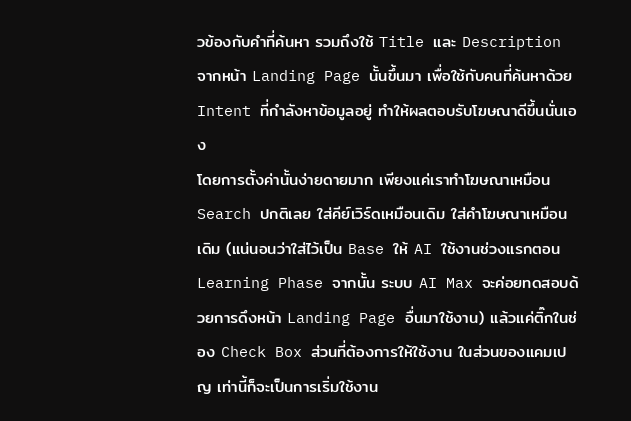วข้องกับคำที่ค้นหา รวมถึงใช้ Title และ Description จากหน้า Landing Page นั้นขึ้นมา เพื่อใช้กับคนที่ค้นหาด้วย Intent ที่กำลังหาข้อมูลอยู่ ทำให้ผลตอบรับโฆษณาดีขึ้นนั่นเอง
โดยการตั้งค่านั้นง่ายดายมาก เพียงแค่เราทำโฆษณาเหมือน Search ปกติเลย ใส่คีย์เวิร์ดเหมือนเดิม ใส่คำโฆษณาเหมือนเดิม (แน่นอนว่าใส่ไว้เป็น Base ให้ AI ใช้งานช่วงแรกตอน Learning Phase จากนั้น ระบบ AI Max จะค่อยทดสอบด้วยการดึงหน้า Landing Page อื่นมาใช้งาน) แล้วแค่ติ๊กในช่อง Check Box ส่วนที่ต้องการให้ใช้งาน ในส่วนของแคมเปญ เท่านี้ก็จะเป็นการเริ่มใช้งาน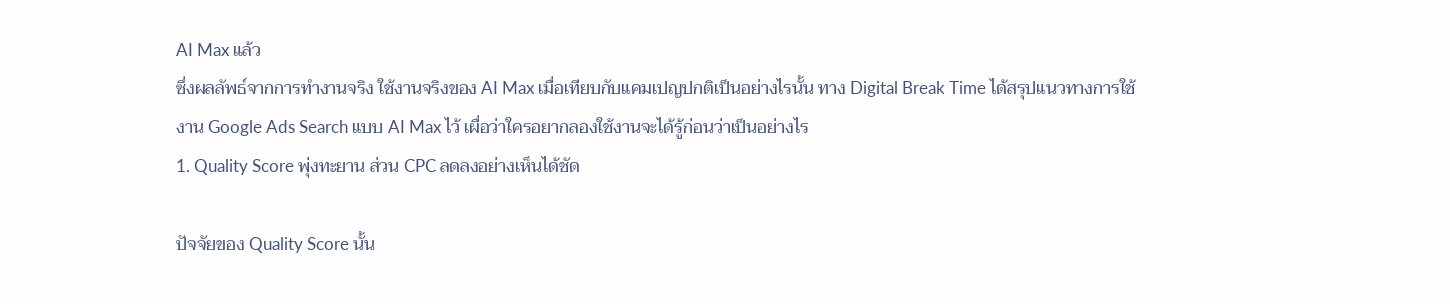AI Max แล้ว
ซึ่งผลลัพธ์จากการทำงานจริง ใช้งานจริงของ AI Max เมื่อเทียบกับแคมเปญปกติเป็นอย่างไรนั้น ทาง Digital Break Time ได้สรุปแนวทางการใช้งาน Google Ads Search แบบ AI Max ไว้ เผื่อว่าใครอยากลองใช้งานจะได้รู้ก่อนว่าเป็นอย่างไร
1. Quality Score พุ่งทะยาน ส่วน CPC ลดลงอย่างเห็นได้ชัด

ปัจจัยของ Quality Score นั้น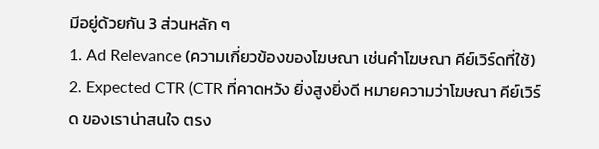มีอยู่ด้วยกัน 3 ส่วนหลัก ๆ
1. Ad Relevance (ความเกี่ยวข้องของโฆษณา เช่นคำโฆษณา คีย์เวิร์ดที่ใช้)
2. Expected CTR (CTR ที่คาดหวัง ยิ่งสูงยิ่งดี หมายความว่าโฆษณา คีย์เวิร์ด ของเราน่าสนใจ ตรง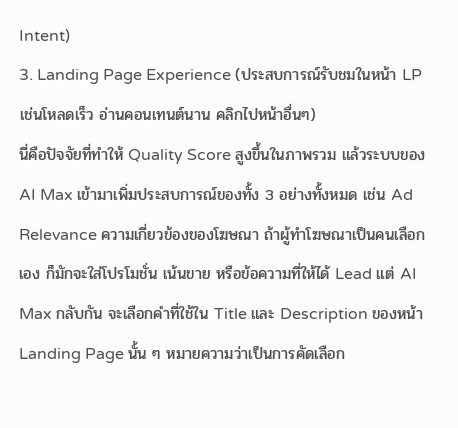Intent)
3. Landing Page Experience (ประสบการณ์รับชมในหน้า LP เช่นโหลดเร็ว อ่านคอนเทนต์นาน คลิกไปหน้าอื่นๆ)
นี่คือปัจจัยที่ทำให้ Quality Score สูงขึ้นในภาพรวม แล้วระบบของ AI Max เข้ามาเพิ่มประสบการณ์ของทั้ง 3 อย่างทั้งหมด เช่น Ad Relevance ความเกี่ยวข้องของโฆษณา ถ้าผู้ทำโฆษณาเป็นคนเลือกเอง ก็มักจะใส่โปรโมชั่น เน้นขาย หรือข้อความที่ให้ได้ Lead แต่ AI Max กลับกัน จะเลือกคำที่ใช้ใน Title และ Description ของหน้า Landing Page นั้น ๆ หมายความว่าเป็นการคัดเลือก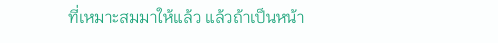ที่เหมาะสมมาให้แล้ว แล้วถ้าเป็นหน้า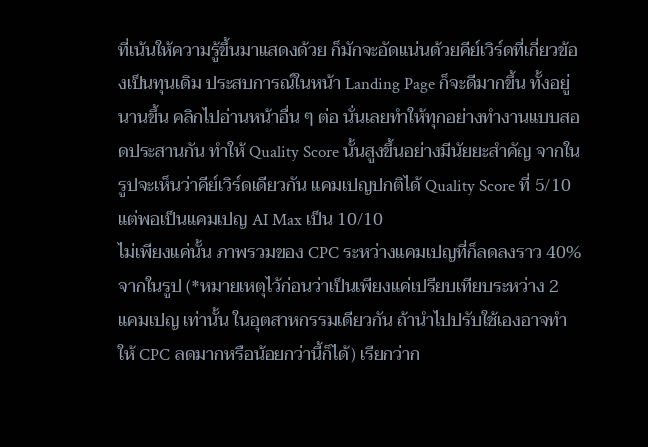ที่เน้นให้ความรู้ขึ้นมาแสดงด้วย ก็มักจะอัดแน่นด้วยคีย์เวิร์ดที่เกี่ยวข้องเป็นทุนเดิม ประสบการณ์ในหน้า Landing Page ก็จะดีมากขึ้น ทั้งอยู่นานขึ้น คลิกไปอ่านหน้าอื่น ๆ ต่อ นั่นเลยทำให้ทุกอย่างทำงานแบบสอดประสานกัน ทำให้ Quality Score นั้นสูงขึ้นอย่างมีนัยยะสำคัญ จากในรูปจะเห็นว่าคีย์เวิร์ดเดียวกัน แคมเปญปกติได้ Quality Score ที่ 5/10 แต่พอเป็นแคมเปญ AI Max เป็น 10/10
ไม่เพียงแค่นั้น ภาพรวมของ CPC ระหว่างแคมเปญที่ก็ลดลงราว 40% จากในรูป (*หมายเหตุไว้ก่อนว่าเป็นเพียงแค่เปรียบเทียบระหว่าง 2 แคมเปญ เท่านั้น ในอุตสาหกรรมเดียวกัน ถ้านำไปปรับใช้เองอาจทำให้ CPC ลดมากหรือน้อยกว่านี้ก็ได้) เรียกว่าก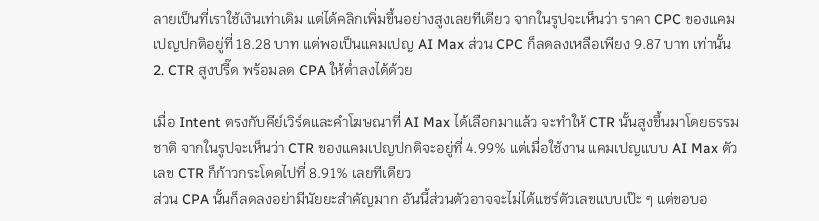ลายเป็นที่เราใช้เงินเท่าเดิม แต่ได้คลิกเพิ่มขึ้นอย่างสูงเลยทีเดียว จากในรูปจะเห็นว่า ราคา CPC ของแคมเปญปกติอยู่ที่ 18.28 บาท แต่พอเป็นแคมเปญ AI Max ส่วน CPC ก็ลดลงเหลือเพียง 9.87 บาท เท่านั้น
2. CTR สูงปรี๊ด พร้อมลด CPA ให้ต่ำลงได้ด้วย

เมื่อ Intent ตรงกับคีย์เวิร์ดและคำโฆษณาที่ AI Max ได้เลือกมาแล้ว จะทำให้ CTR นั้นสูงขึ้นมาโดยธรรมชาติ จากในรูปจะเห็นว่า CTR ของแคมเปญปกติจะอยู่ที่ 4.99% แต่เมื่อใช้งาน แคมเปญแบบ AI Max ตัวเลข CTR ก็ก้าวกระโดดไปที่ 8.91% เลยทีเดียว
ส่วน CPA นั้นก็ลดลงอย่ามีนัยยะสำคัญมาก อันนี้ส่วนตัวอาจจะไม่ได้แชร์ตัวเลขแบบเป๊ะ ๆ แต่ขอบอ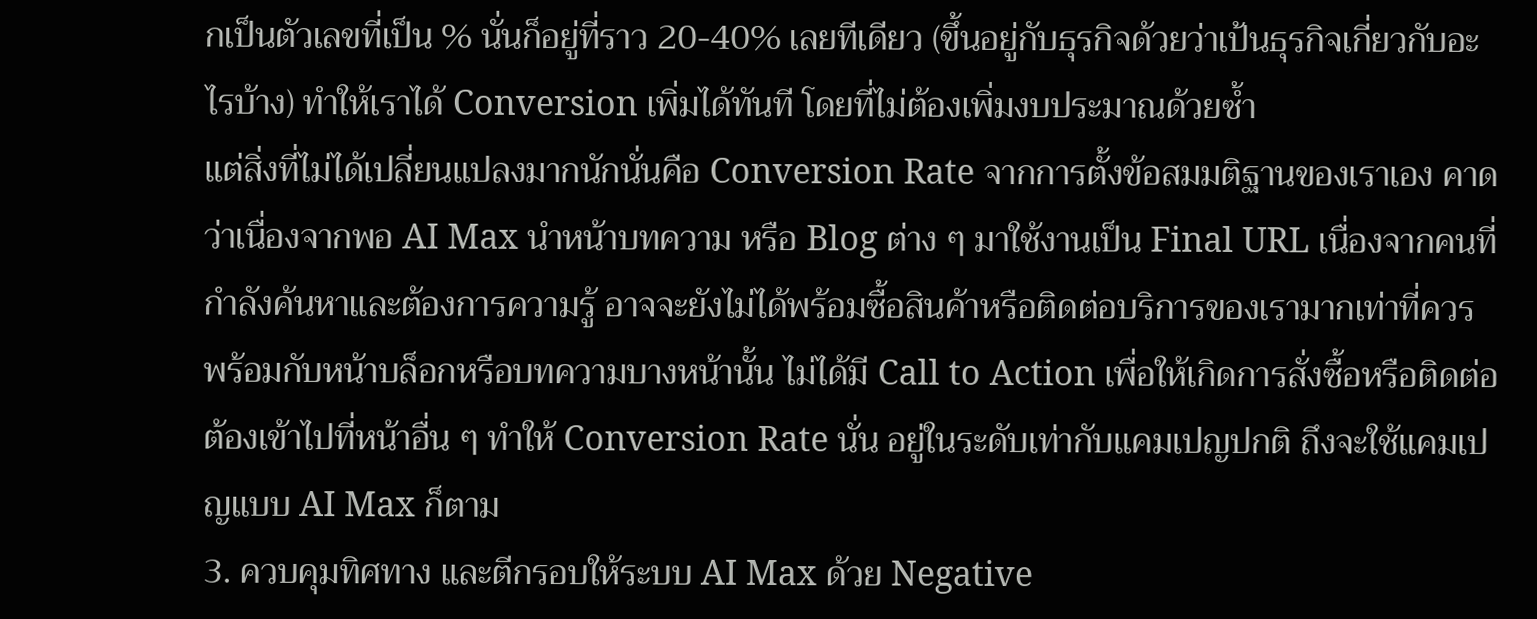กเป็นตัวเลขที่เป็น % นั่นก็อยู่ที่ราว 20-40% เลยทีเดียว (ขึ้นอยู่กับธุรกิจด้วยว่าเป้นธุรกิจเกี่ยวกับอะไรบ้าง) ทำให้เราได้ Conversion เพิ่มได้ทันที โดยที่ไม่ต้องเพิ่มงบประมาณด้วยซ้ำ
แต่สิ่งที่ไม่ได้เปลี่ยนแปลงมากนักนั่นคือ Conversion Rate จากการตั้งข้อสมมติฐานของเราเอง คาดว่าเนื่องจากพอ AI Max นำหน้าบทความ หรือ Blog ต่าง ๆ มาใช้งานเป็น Final URL เนื่องจากคนที่กำลังค้นหาและต้องการความรู้ อาจจะยังไม่ได้พร้อมซื้อสินค้าหรือติดต่อบริการของเรามากเท่าที่ควร พร้อมกับหน้าบล็อกหรือบทความบางหน้านั้น ไม่ได้มี Call to Action เพื่อให้เกิดการสั่งซื้อหรือติดต่อ ต้องเข้าไปที่หน้าอื่น ๆ ทำให้ Conversion Rate นั่น อยู่ในระดับเท่ากับแคมเปญปกติ ถึงจะใช้แคมเปญแบบ AI Max ก็ตาม
3. ควบคุมทิศทาง และตีกรอบให้ระบบ AI Max ด้วย Negative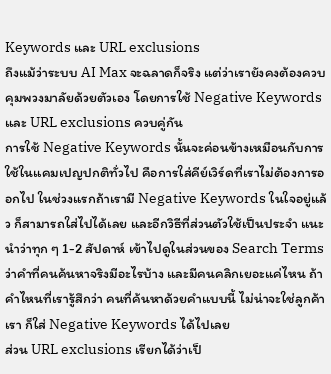Keywords และ URL exclusions
ถึงแม้ว่าระบบ AI Max จะฉลาดก็จริง แต่ว่าเรายังคงต้องควบคุมพวงมาลัยด้วยตัวเอง โดยการใช้ Negative Keywords และ URL exclusions ควบคู่กัน
การใช้ Negative Keywords นั้นจะค่อนข้างเหมือนกับการใช้ในแคมเปญปกติทั่วไป คือการใส่คีย์เวิร์ดที่เราไม่ต้องการออกไป ในช่วงแรกถ้าเรามี Negative Keywords ในใจอยู่แล้ว ก็สามารถใส่ไปได้เลย และอีกวิธีที่ส่วนตัวใช้เป็นประจำ แนะนำว่าทุก ๆ 1-2 สัปดาห์ เข้าไปดูในส่วนของ Search Terms ว่าคำที่คนค้นหาจริงมีอะไรบ้าง และมีคนคลิกเยอะแค่ไหน ถ้าคำไหนที่เรารู้สึกว่า คนที่ค้นหาด้วยคำแบบนี้ ไม่น่าจะใช่ลูกค้าเรา ก็ใส่ Negative Keywords ได้ไปเลย
ส่วน URL exclusions เรียกได้ว่าเป็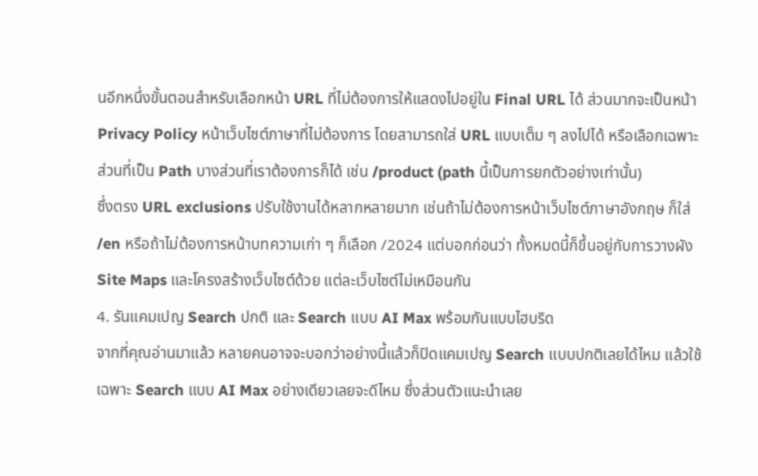นอีกหนึ่งขั้นตอนสำหรับเลือกหน้า URL ที่ไม่ต้องการให้แสดงไปอยู่ใน Final URL ได้ ส่วนมากจะเป็นหน้า Privacy Policy หน้าเว็บไซต์ภาษาที่ไม่ต้องการ โดยสามารถใส่ URL แบบเต็ม ๆ ลงไปได้ หรือเลือกเฉพาะส่วนที่เป็น Path บางส่วนที่เราต้องการก็ได้ เช่น /product (path นี้เป็นการยกตัวอย่างเท่านั้น)
ซึ่งตรง URL exclusions ปรับใช้งานได้หลากหลายมาก เช่นถ้าไม่ต้องการหน้าเว็บไซต์ภาษาอังกฤษ ก็ใส่ /en หรือถ้าไม่ต้องการหน้าบทความเก่า ๆ ก็เลือก /2024 แต่บอกก่อนว่า ทั้งหมดนี้ก็ขึ้นอยู่กับการวางผัง Site Maps และโครงสร้างเว็บไซต์ด้วย แต่ละเว็บไซต์ไม่เหมือนกัน
4. รันแคมเปญ Search ปกติ และ Search แบบ AI Max พร้อมกันแบบไฮบริด
จากที่คุณอ่านมาแล้ว หลายคนอาจจะบอกว่าอย่างนี้แล้วก็ปิดแคมเปญ Search แบบปกติเลยได้ไหม แล้วใช้เฉพาะ Search แบบ AI Max อย่างเดียวเลยจะดีไหม ซึ่งส่วนตัวแนะนำเลย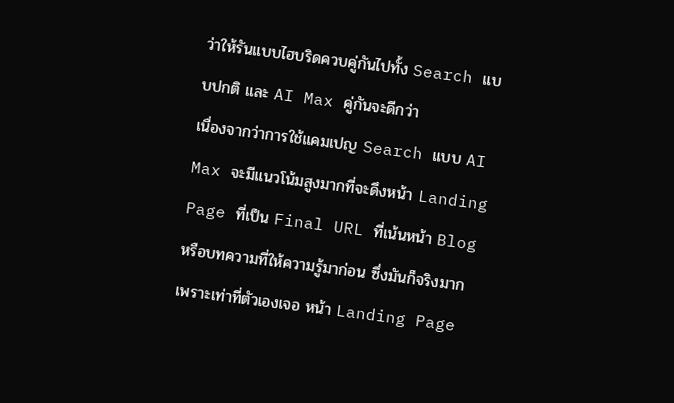ว่าให้รันแบบไฮบริดควบคู่กันไปทั้ง Search แบบปกติ และ AI Max คู่กันจะดีกว่า
เนื่องจากว่าการใช้แคมเปญ Search แบบ AI Max จะมีแนวโน้มสูงมากที่จะดึงหน้า Landing Page ที่เป็น Final URL ที่เน้นหน้า Blog หรือบทความที่ให้ความรู้มาก่อน ซึ่งมันก็จริงมาก เพราะเท่าที่ตัวเองเจอ หน้า Landing Page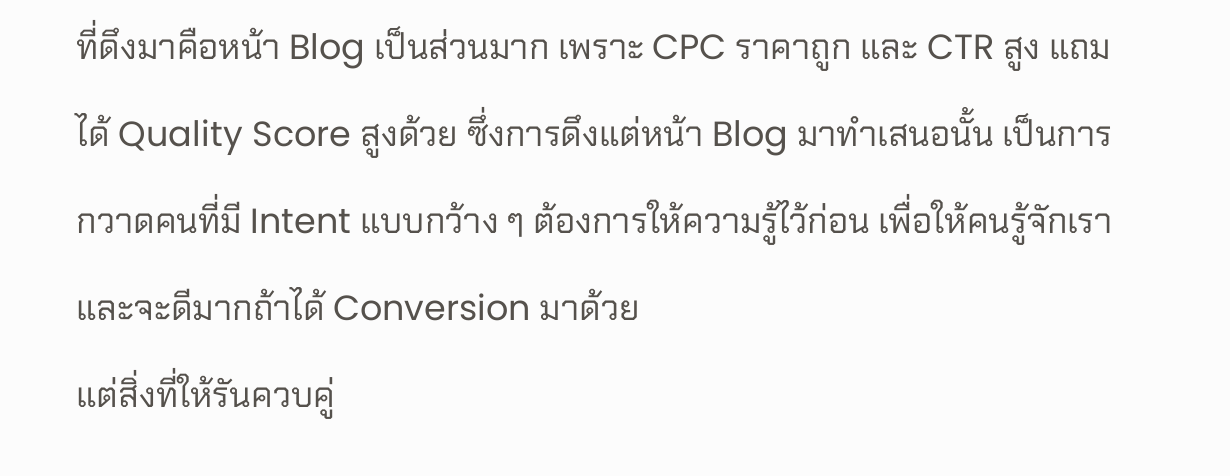ที่ดึงมาคือหน้า Blog เป็นส่วนมาก เพราะ CPC ราคาถูก และ CTR สูง แถมได้ Quality Score สูงด้วย ซึ่งการดึงแต่หน้า Blog มาทำเสนอนั้น เป็นการกวาดคนที่มี Intent แบบกว้าง ๆ ต้องการให้ความรู้ไว้ก่อน เพื่อให้คนรู้จักเรา และจะดีมากถ้าได้ Conversion มาด้วย
แต่สิ่งที่ให้รันควบคู่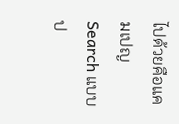ไปด้วยคือแคมเปญ Search แบบป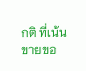กติ ที่เน้นขายขอ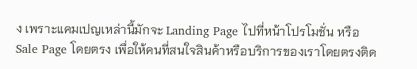ง เพราะแคมเปญเหล่านี้มักจะ Landing Page ไปที่หน้าโปรโมชั่น หรือ Sale Page โดยตรง เพื่อให้คนที่สนใจสินค้าหรือบริการของเราโดยตรงติด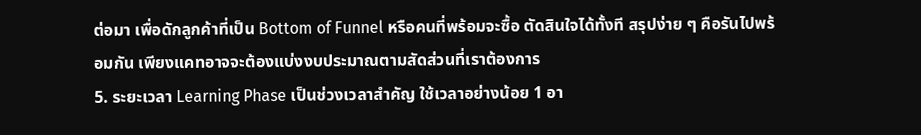ต่อมา เพื่อดักลูกค้าที่เป็น Bottom of Funnel หรือคนที่พร้อมจะซื้อ ตัดสินใจได้ทั้งที สรุปง่าย ๆ คือรันไปพร้อมกัน เพียงแคทอาจจะต้องแบ่งงบประมาณตามสัดส่วนที่เราต้องการ
5. ระยะเวลา Learning Phase เป็นช่วงเวลาสำคัญ ใช้เวลาอย่างน้อย 1 อา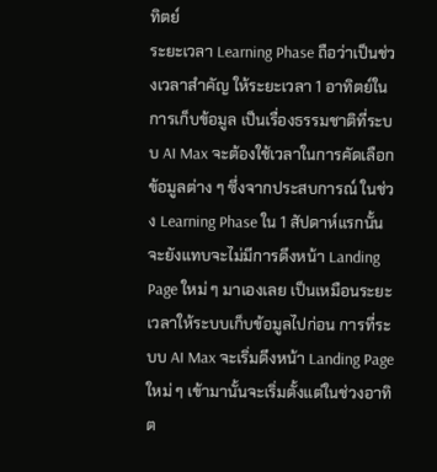ทิตย์
ระยะเวลา Learning Phase ถือว่าเป็นช่วงเวลาสำคัญ ให้ระยะเวลา 1 อาทิตย์ในการเก็บข้อมูล เป็นเรื่องธรรมชาติที่ระบบ AI Max จะต้องใช้เวลาในการคัดเลือกข้อมูลต่าง ๆ ซึ่งจากประสบการณ์ ในช่วง Learning Phase ใน 1 สัปดาห์แรกนั้น จะยังแทบจะไม่มีการดึงหน้า Landing Page ใหม่ ๆ มาเองเลย เป็นเหมือนระยะเวลาให้ระบบเก็บข้อมูลไปก่อน การที่ระบบ AI Max จะเริ่มดึงหน้า Landing Page ใหม่ ๆ เข้ามานั้นจะเริ่มตั้งแต่ในช่วงอาทิต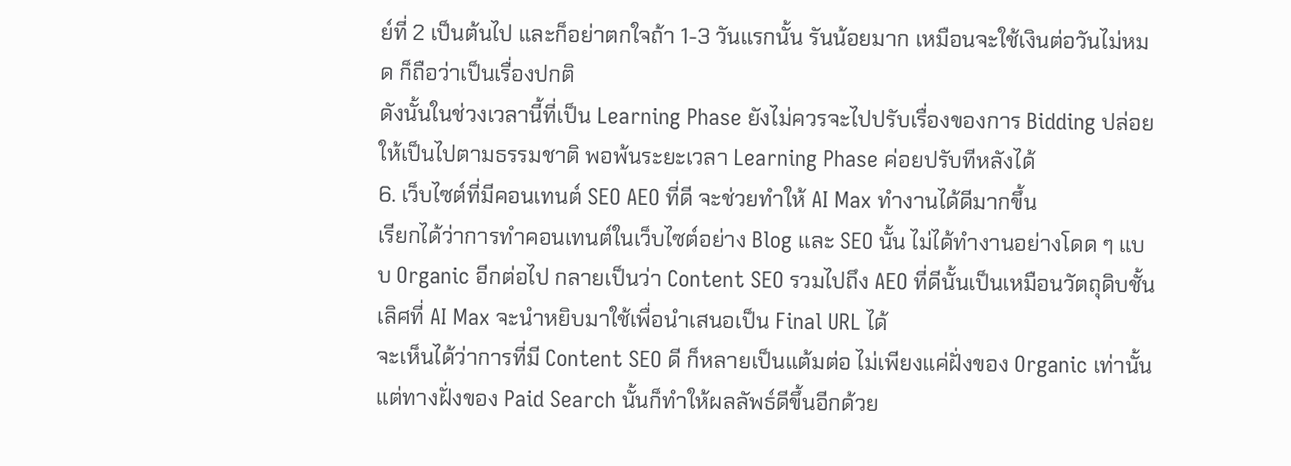ย์ที่ 2 เป็นต้นไป และก็อย่าตกใจถ้า 1-3 วันแรกนั้น รันน้อยมาก เหมือนจะใช้เงินต่อวันไม่หมด ก็ถือว่าเป็นเรื่องปกติ
ดังนั้นในช่วงเวลานี้ที่เป็น Learning Phase ยังไม่ควรจะไปปรับเรื่องของการ Bidding ปล่อยให้เป็นไปตามธรรมชาติ พอพ้นระยะเวลา Learning Phase ค่อยปรับทีหลังได้
6. เว็บไซต์ที่มีคอนเทนต์ SEO AEO ที่ดี จะช่วยทำให้ AI Max ทำงานได้ดีมากขึ้น
เรียกได้ว่าการทำคอนเทนต์ในเว็บไซต์อย่าง Blog และ SEO นั้น ไม่ได้ทำงานอย่างโดด ๆ แบบ Organic อีกต่อไป กลายเป็นว่า Content SEO รวมไปถึง AEO ที่ดีนั้นเป็นเหมือนวัตถุดิบชั้นเลิศที่ AI Max จะนำหยิบมาใช้เพื่อนำเสนอเป็น Final URL ได้
จะเห็นได้ว่าการที่มี Content SEO ดี ก็หลายเป็นแต้มต่อ ไม่เพียงแค่ฝั่งของ Organic เท่านั้น แต่ทางฝั่งของ Paid Search นั้นก็ทำให้ผลลัพธ์ดีขึ้นอีกด้วย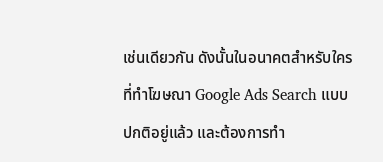เช่นเดียวกัน ดังนั้นในอนาคตสำหรับใครที่ทำโฆษณา Google Ads Search แบบปกติอยู่แล้ว และต้องการทำ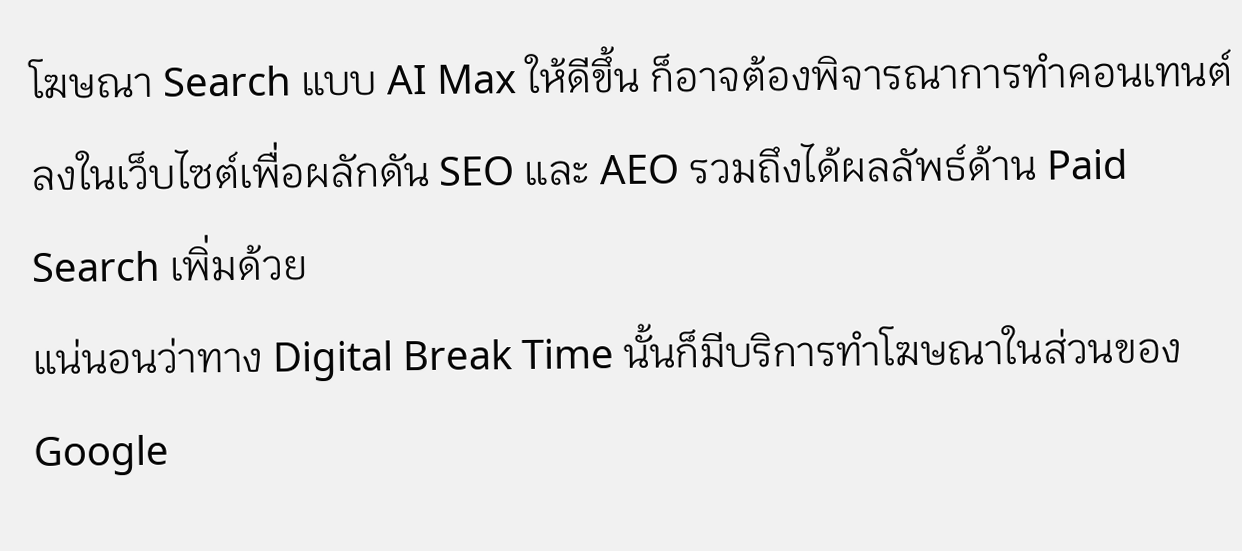โฆษณา Search แบบ AI Max ให้ดีขึ้น ก็อาจต้องพิจารณาการทำคอนเทนต์ลงในเว็บไซต์เพื่อผลักดัน SEO และ AEO รวมถึงได้ผลลัพธ์ด้าน Paid Search เพิ่มด้วย
แน่นอนว่าทาง Digital Break Time นั้นก็มีบริการทำโฆษณาในส่วนของ Google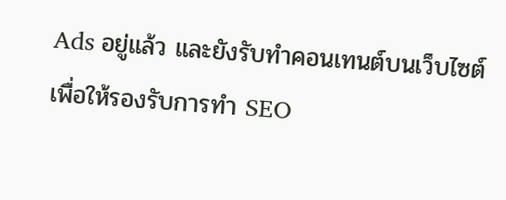Ads อยู่แล้ว และยังรับทำคอนเทนต์บนเว็บไซต์เพื่อให้รองรับการทำ SEO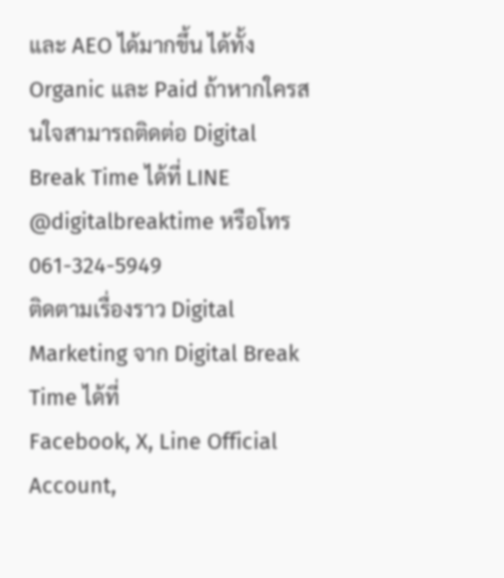และ AEO ได้มากขึ้น ได้ทั้ง Organic และ Paid ถ้าหากใครสนใจสามารถติดต่อ Digital Break Time ได้ที่ LINE @digitalbreaktime หรือโทร 061-324-5949
ติดตามเรื่องราว Digital Marketing จาก Digital Break Time ได้ที่
Facebook, X, Line Official Account,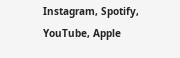Instagram, Spotify, YouTube, Apple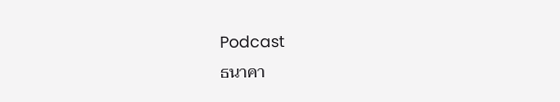Podcast
ธนาคา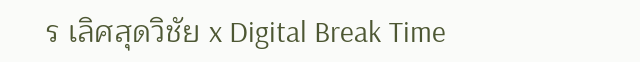ร เลิศสุดวิชัย x Digital Break Time